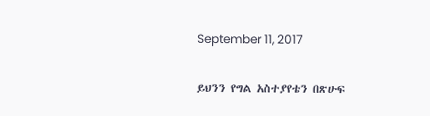September 11, 2017

ይህንን የግል አስተያየቴን በጽሁፍ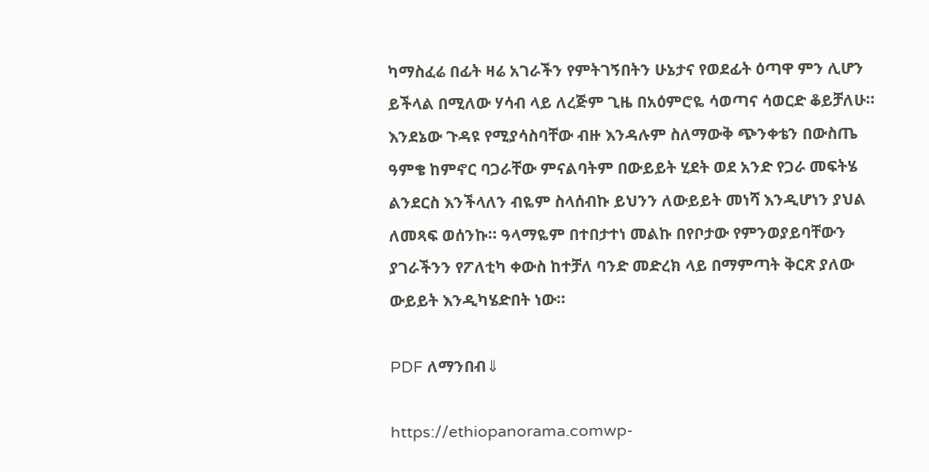ካማስፈሬ በፊት ዛሬ አገራችን የምትገኝበትን ሁኔታና የወደፊት ዕጣዋ ምን ሊሆን ይችላል በሚለው ሃሳብ ላይ ለረጅም ጊዜ በአዕምሮዬ ሳወጣና ሳወርድ ቆይቻለሁ። እንደኔው ጉዳዩ የሚያሳስባቸው ብዙ እንዳሉም ስለማውቅ ጭንቀቴን በውስጤ ዓምቄ ከምኖር ባጋራቸው ምናልባትም በውይይት ሂደት ወደ አንድ የጋራ መፍትሄ ልንደርስ እንችላለን ብዬም ስላሰብኩ ይህንን ለውይይት መነሻ እንዲሆነን ያህል ለመጻፍ ወሰንኩ። ዓላማዬም በተበታተነ መልኩ በየቦታው የምንወያይባቸውን ያገራችንን የፖለቲካ ቀውስ ከተቻለ ባንድ መድረክ ላይ በማምጣት ቅርጽ ያለው ውይይት እንዲካሄድበት ነው።

PDF ለማንበብ⇓

https://ethiopanorama.comwp-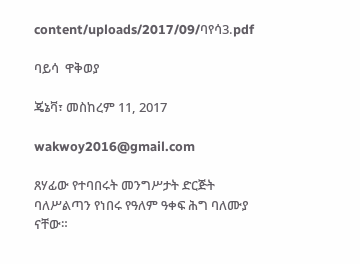content/uploads/2017/09/ባየሳ3.pdf

ባይሳ  ዋቅወያ

ጄኔቫ፣ መስከረም 11, 2017

wakwoy2016@gmail.com

ጸሃፊው የተባበሩት መንግሥታት ድርጅት ባለሥልጣን የነበሩ የዓለም ዓቀፍ ሕግ ባለሙያ ናቸው።